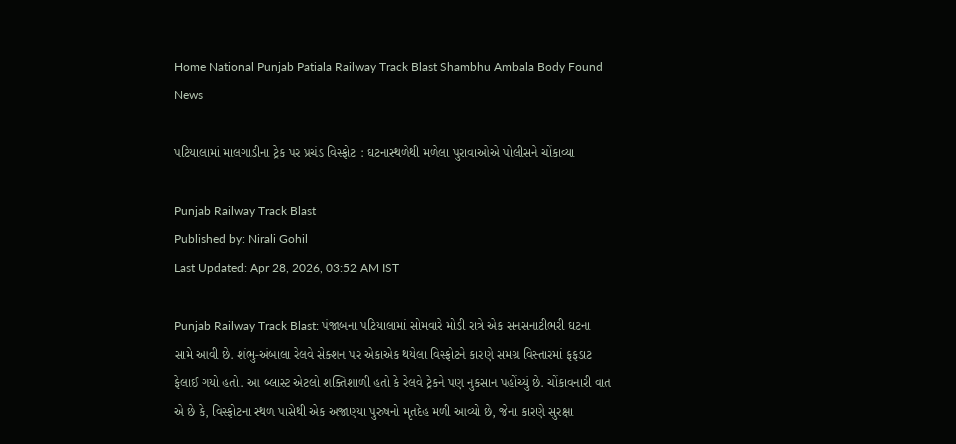Home National Punjab Patiala Railway Track Blast Shambhu Ambala Body Found News

પટિયાલામાં માલગાડીના ટ્રેક પર પ્રચંડ વિસ્ફોટ : ઘટનાસ્થળેથી મળેલા પુરાવાઓએ પોલીસને ચોંકાવ્યા

Punjab Railway Track Blast
Published by: Nirali Gohil
Last Updated: Apr 28, 2026, 03:52 AM IST

Punjab Railway Track Blast: પંજાબના પટિયાલામાં સોમવારે મોડી રાત્રે એક સનસનાટીભરી ઘટના સામે આવી છે. શંભુ-અંબાલા રેલવે સેક્શન પર એકાએક થયેલા વિસ્ફોટને કારણે સમગ્ર વિસ્તારમાં ફફડાટ ફેલાઈ ગયો હતો. આ બ્લાસ્ટ એટલો શક્તિશાળી હતો કે રેલવે ટ્રેકને પણ નુકસાન પહોંચ્યું છે. ચોંકાવનારી વાત એ છે કે, વિસ્ફોટના સ્થળ પાસેથી એક અજાણ્યા પુરુષનો મૃતદેહ મળી આવ્યો છે, જેના કારણે સુરક્ષા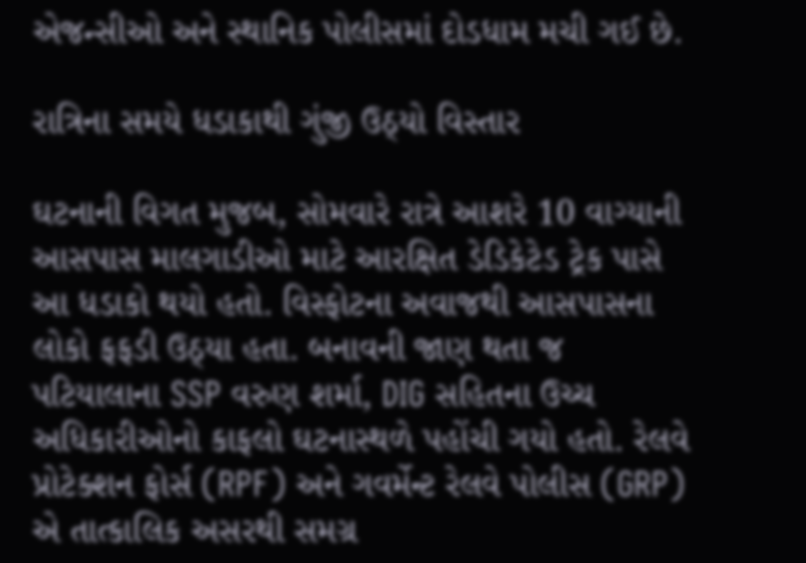એજન્સીઓ અને સ્થાનિક પોલીસમાં દોડધામ મચી ગઈ છે.

રાત્રિના સમયે ધડાકાથી ગુંજી ઉઠ્યો વિસ્તાર

ઘટનાની વિગત મુજબ, સોમવારે રાત્રે આશરે 10 વાગ્યાની આસપાસ માલગાડીઓ માટે આરક્ષિત ડેડિકેટેડ ટ્રેક પાસે આ ધડાકો થયો હતો. વિસ્ફોટના અવાજથી આસપાસના લોકો ફફડી ઉઠ્યા હતા. બનાવની જાણ થતા જ પટિયાલાના SSP વરુણ શર્મા, DIG સહિતના ઉચ્ચ અધિકારીઓનો કાફલો ઘટનાસ્થળે પહોંચી ગયો હતો. રેલવે પ્રોટેક્શન ફોર્સ (RPF) અને ગવર્મેન્ટ રેલવે પોલીસ (GRP) એ તાત્કાલિક અસરથી સમગ્ર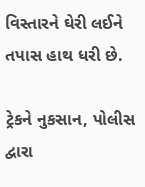વિસ્તારને ઘેરી લઈને તપાસ હાથ ધરી છે.

ટ્રેકને નુકસાન, પોલીસ દ્વારા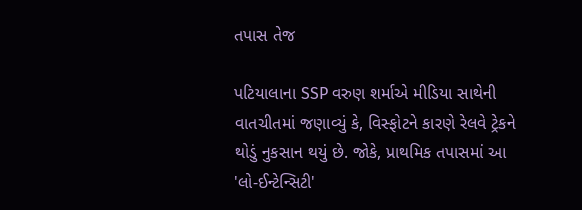તપાસ તેજ

પટિયાલાના SSP વરુણ શર્માએ મીડિયા સાથેની વાતચીતમાં જણાવ્યું કે, વિસ્ફોટને કારણે રેલવે ટ્રેકને થોડું નુકસાન થયું છે. જોકે, પ્રાથમિક તપાસમાં આ 'લો-ઈન્ટેન્સિટી'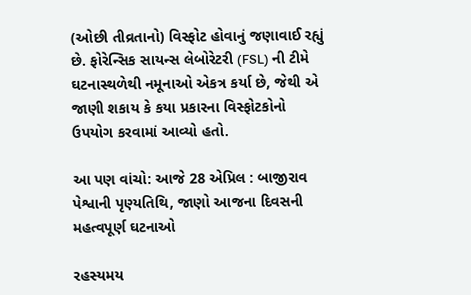(ઓછી તીવ્રતાનો) વિસ્ફોટ હોવાનું જણાવાઈ રહ્યું છે. ફોરેન્સિક સાયન્સ લેબોરેટરી (FSL) ની ટીમે ઘટનાસ્થળેથી નમૂનાઓ એકત્ર કર્યા છે, જેથી એ જાણી શકાય કે કયા પ્રકારના વિસ્ફોટકોનો ઉપયોગ કરવામાં આવ્યો હતો.

આ પણ વાંચો: આજે 28 એપ્રિલ : બાજીરાવ પેશ્વાની પૃણ્યતિથિ, જાણો આજના દિવસની મહત્વપૂર્ણ ઘટનાઓ

રહસ્યમય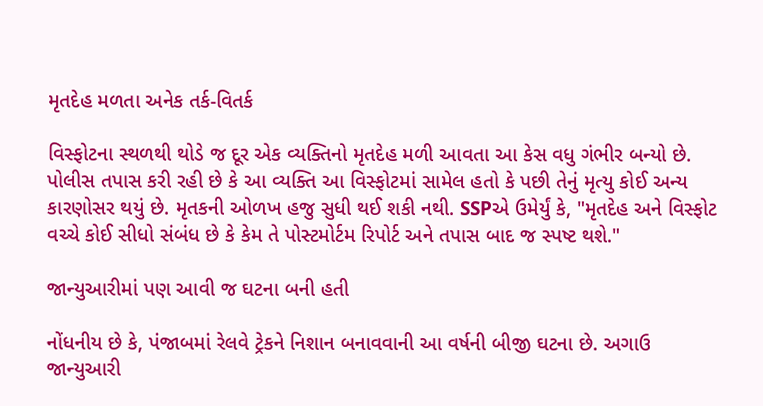મૃતદેહ મળતા અનેક તર્ક-વિતર્ક

વિસ્ફોટના સ્થળથી થોડે જ દૂર એક વ્યક્તિનો મૃતદેહ મળી આવતા આ કેસ વધુ ગંભીર બન્યો છે. પોલીસ તપાસ કરી રહી છે કે આ વ્યક્તિ આ વિસ્ફોટમાં સામેલ હતો કે પછી તેનું મૃત્યુ કોઈ અન્ય કારણોસર થયું છે. મૃતકની ઓળખ હજુ સુધી થઈ શકી નથી. SSPએ ઉમેર્યું કે, "મૃતદેહ અને વિસ્ફોટ વચ્ચે કોઈ સીધો સંબંધ છે કે કેમ તે પોસ્ટમોર્ટમ રિપોર્ટ અને તપાસ બાદ જ સ્પષ્ટ થશે."

જાન્યુઆરીમાં પણ આવી જ ઘટના બની હતી

નોંધનીય છે કે, પંજાબમાં રેલવે ટ્રેકને નિશાન બનાવવાની આ વર્ષની બીજી ઘટના છે. અગાઉ જાન્યુઆરી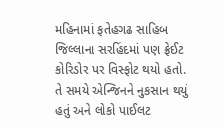મહિનામાં ફતેહગઢ સાહિબ જિલ્લાના સરહિંદમાં પણ ફ્રેઈટ કોરિડોર પર વિસ્ફોટ થયો હતો. તે સમયે એન્જિનને નુકસાન થયું હતું અને લોકો પાઈલટ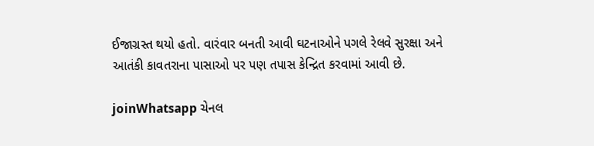ઈજાગ્રસ્ત થયો હતો. વારંવાર બનતી આવી ઘટનાઓને પગલે રેલવે સુરક્ષા અને આતંકી કાવતરાના પાસાઓ પર પણ તપાસ કેન્દ્રિત કરવામાં આવી છે.

joinWhatsapp ચેનલ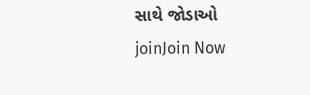સાથે જોડાઓ
joinJoin Now